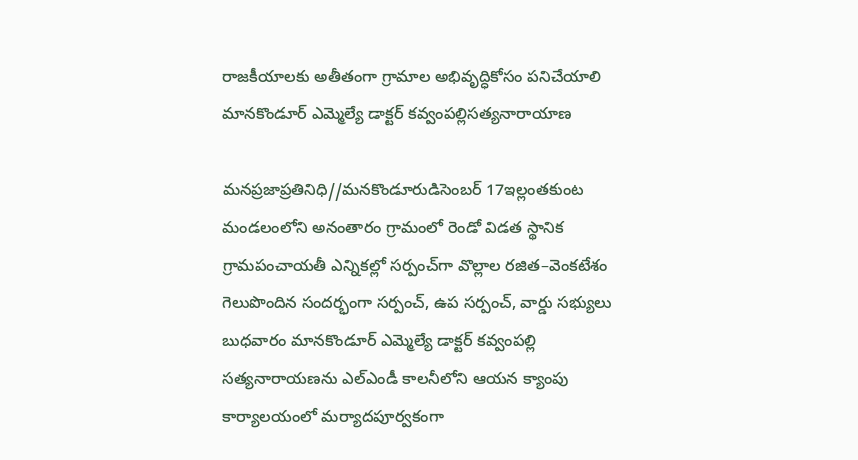రాజకీయాలకు అతీతంగా గ్రామాల అభివృద్ధికోసం పనిచేయాలి మానకొండూర్ ఎమ్మెల్యే డాక్టర్ కవ్వంపల్లిసత్యనారాయాణ

మనప్రజాప్రతినిధి//మనకొండూరుడిసెంబర్ 17ఇల్లంతకుంట మండలంలోని అనంతారం గ్రామంలో రెండో విడత స్థానిక గ్రామపంచాయతీ ఎన్నికల్లో సర్పంచ్‌గా వొల్లాల రజిత–వెంకటేశం గెలుపొందిన సందర్భంగా సర్పంచ్, ఉప సర్పంచ్, వార్డు సభ్యులు బుధవారం మానకొండూర్ ఎమ్మెల్యే డాక్టర్ కవ్వంపల్లి సత్యనారాయణను ఎల్ఎండీ కాలనీలోని ఆయన క్యాంపు కార్యాలయంలో మర్యాదపూర్వకంగా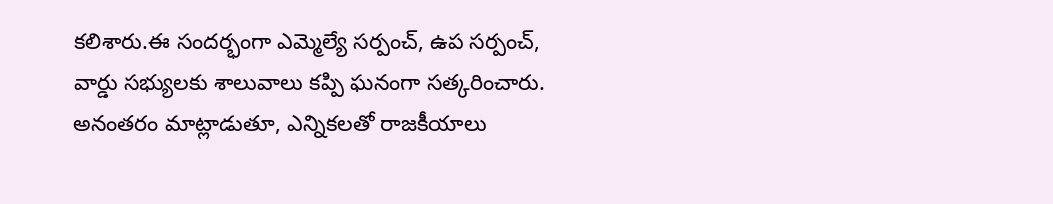కలిశారు.ఈ సందర్భంగా ఎమ్మెల్యే సర్పంచ్, ఉప సర్పంచ్, వార్డు సభ్యులకు శాలువాలు కప్పి ఘనంగా సత్కరించారు. అనంతరం మాట్లాడుతూ, ఎన్నికలతో రాజకీయాలు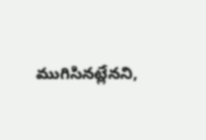ముగిసినట్లేనని,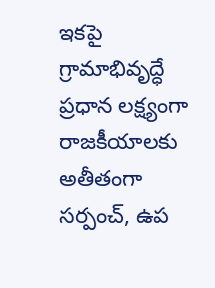ఇకపై గ్రామాభివృద్ధే ప్రధాన లక్ష్యంగా రాజకీయాలకు అతీతంగా సర్పంచ్, ఉప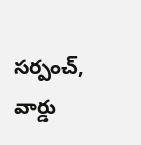సర్పంచ్, వార్డు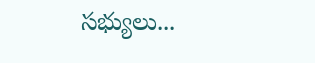సభ్యులు...